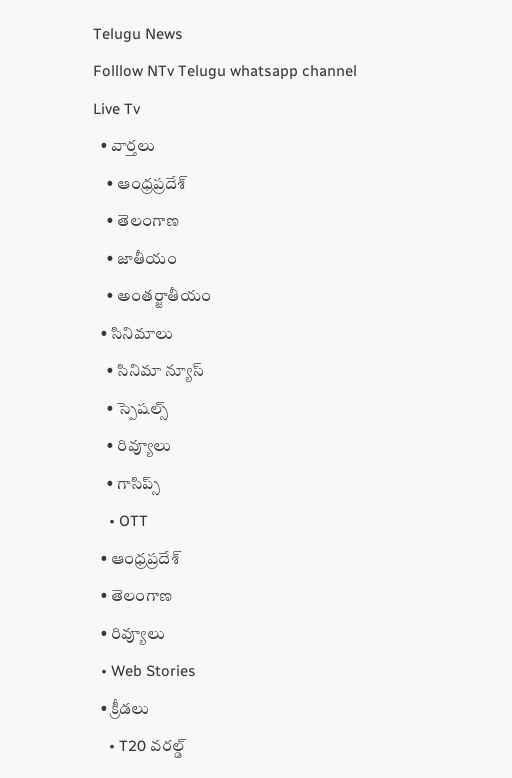Telugu News
Folllow NTv Telugu whatsapp channel Live Tv
  • వార్తలు
    • ఆంధ్రప్రదేశ్
    • తెలంగాణ
    • జాతీయం
    • అంతర్జాతీయం
  • సినిమాలు
    • సినిమా న్యూస్
    • స్పెషల్స్
    • రివ్యూలు
    • గాసిప్స్
    • OTT
  • ఆంధ్రప్రదేశ్
  • తెలంగాణ
  • రివ్యూలు
  • Web Stories
  • క్రీడలు
    • T20 వరల్డ్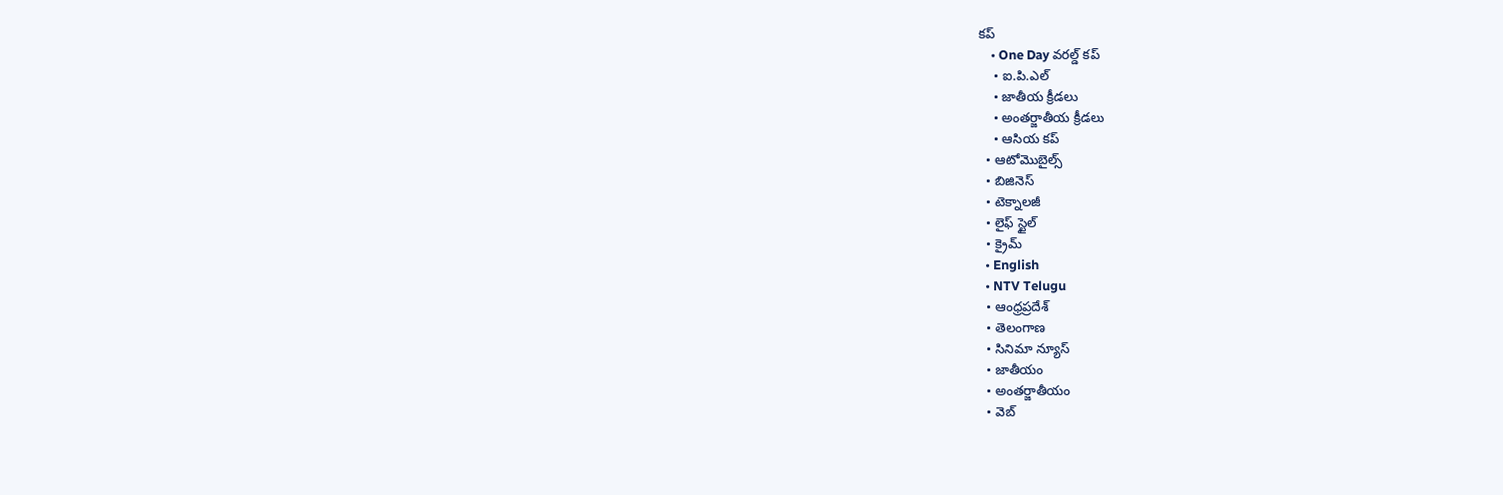కప్
    • One Day వరల్డ్ కప్
    • ఐ.పి.ఎల్
    • జాతీయ క్రీడలు
    • అంతర్జాతీయ క్రీడలు
    • ఆసియ కప్
  • ఆటోమొబైల్స్
  • బిజినెస్‌
  • టెక్నాలజీ
  • లైఫ్ స్టైల్
  • క్రైమ్
  • English
  • NTV Telugu
  • ఆంధ్రప్రదేశ్
  • తెలంగాణ
  • సినిమా న్యూస్
  • జాతీయం
  • అంతర్జాతీయం
  • వెబ్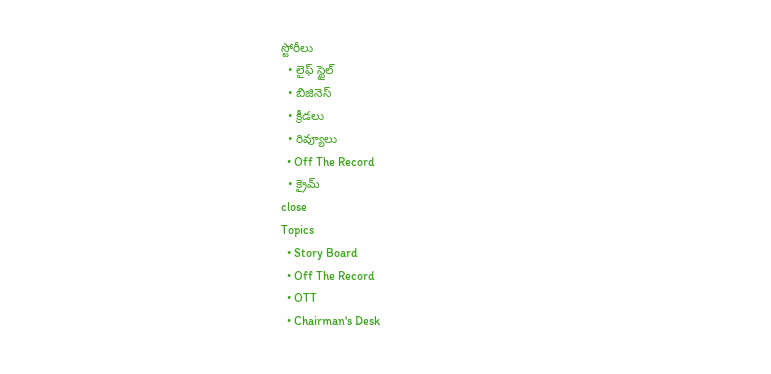స్టోరీలు
  • లైఫ్ స్టైల్
  • బిజినెస్‌
  • క్రీడలు
  • రివ్యూలు
  • Off The Record
  • క్రైమ్
close
Topics
  • Story Board
  • Off The Record
  • OTT
  • Chairman's Desk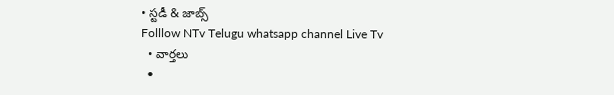• స్టడీ & జాబ్స్
Folllow NTv Telugu whatsapp channel Live Tv
  • వార్తలు
  •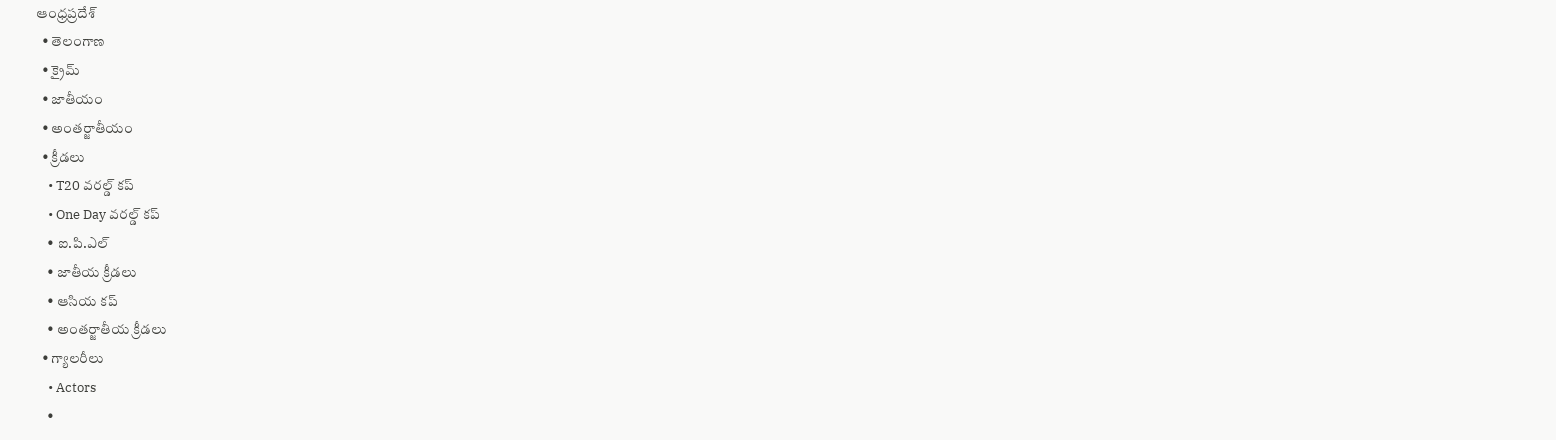ఆంధ్రప్రదేశ్
  • తెలంగాణ
  • క్రైమ్
  • జాతీయం
  • అంతర్జాతీయం
  • క్రీడలు
    • T20 వరల్డ్ కప్
    • One Day వరల్డ్ కప్
    • ఐ.పి.ఎల్
    • జాతీయ క్రీడలు
    • ఆసియ కప్
    • అంతర్జాతీయ క్రీడలు
  • గ్యాలరీలు
    • Actors
    •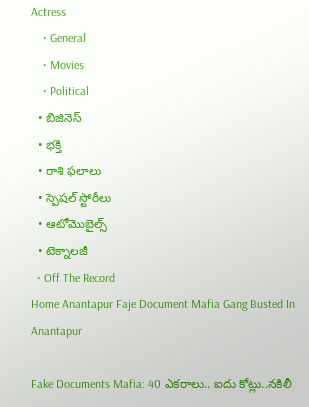Actress
    • General
    • Movies
    • Political
  • బిజినెస్‌
  • భక్తి
  • రాశి ఫలాలు
  • స్పెషల్‌ స్టోరీలు
  • ఆటోమొబైల్స్
  • టెక్నాలజీ
  • Off The Record
Home Anantapur Faje Document Mafia Gang Busted In Anantapur

Fake Documents Mafia: 40 ఎకరాలు.. ఐదు కోట్లు..నకిలీ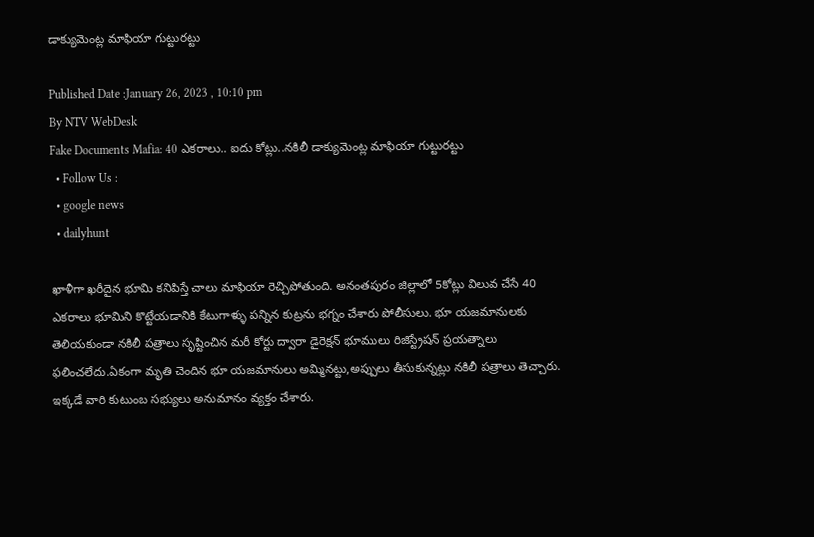డాక్యుమెంట్ల మాఫియా గుట్టురట్టు

Published Date :January 26, 2023 , 10:10 pm
By NTV WebDesk
Fake Documents Mafia: 40 ఎకరాలు.. ఐదు కోట్లు..నకిలీ డాక్యుమెంట్ల మాఫియా గుట్టురట్టు
  • Follow Us :
  • google news
  • dailyhunt

ఖాళీగా ఖరీదైన భూమి కనిపిస్తే చాలు మాఫియా రెచ్చిపోతుంది. అనంతపురం జిల్లాలో 5కోట్లు విలువ చేసే 40 ఎకరాలు భూమిని కొట్టేయడానికి కేటుగాళ్ళు పన్నిన కుట్రను భగ్నం చేశారు పోలీసులు. భూ యజమానులకు తెలియకుండా నకిలీ పత్రాలు సృష్టించిన మరీ కోర్టు ద్వారా డైరెక్షన్ భూములు రిజిస్ట్రేషన్ ప్రయత్నాలు ఫలించలేదు.ఏకంగా మృతి చెందిన భూ యజమానులు అమ్మినట్టు,అప్పులు తీసుకున్నట్లు నకిలీ పత్రాలు తెచ్చారు. ఇక్కడే వారి కుటుంబ సభ్యులు అనుమానం వ్యక్తం చేశారు.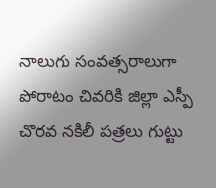నాలుగు సంవత్సరాలుగా పోరాటం చివరికి జిల్లా ఎస్పీ చొరవ నకిలీ పత్రలు గుట్టు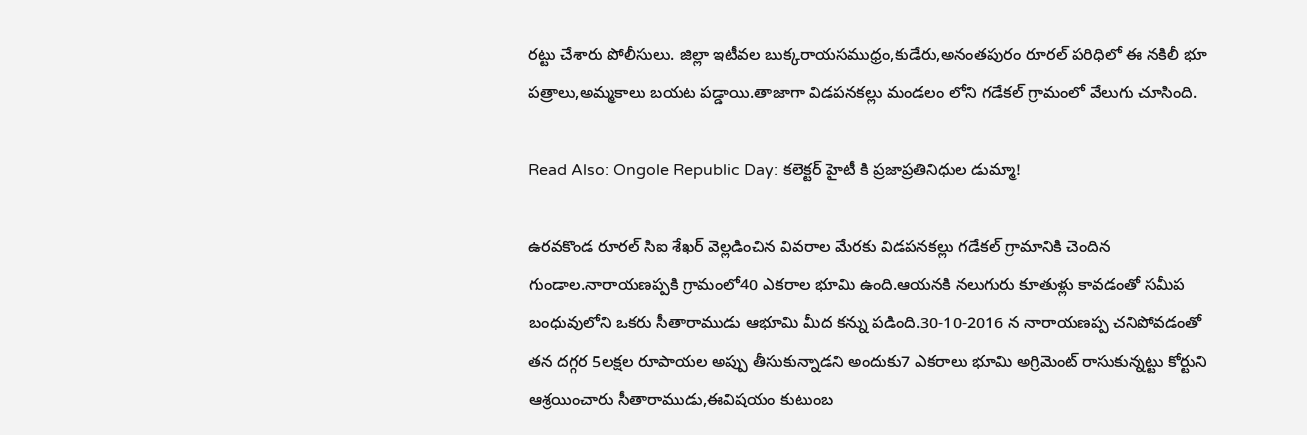రట్టు చేశారు పోలీసులు. జిల్లా ఇటీవల బుక్కరాయసముధ్రం,కుడేరు,అనంతపురం రూరల్ పరిధిలో ఈ నకిలీ భూ పత్రాలు,అమ్మకాలు బయట పడ్డాయి.తాజాగా విడపనకల్లు మండలం లోని గడేకల్ గ్రామంలో వేలుగు చూసింది.

Read Also: Ongole Republic Day: కలెక్టర్ హైటీ కి ప్రజాప్రతినిధుల డుమ్మా!

ఉరవకొండ రూరల్ సిఐ శేఖర్ వెల్లడించిన వివరాల మేరకు విడపనకల్లు గడేకల్ గ్రామానికి చెందిన గుండాల.నారాయణప్పకి గ్రామంలో40 ఎకరాల భూమి ఉంది.ఆయనకి నలుగురు కూతుళ్లు కావడంతో సమీప బంధువులోని ఒకరు సీతారాముడు ఆభూమి మీద కన్ను పడింది.30-10-2016 న నారాయణప్ప చనిపోవడంతో తన దగ్గర 5లక్షల రూపాయల అప్పు తీసుకున్నాడని అందుకు7 ఎకరాలు భూమి అగ్రిమెంట్ రాసుకున్నట్టు కోర్టుని ఆశ్రయించారు సీతారాముడు,ఈవిషయం కుటుంబ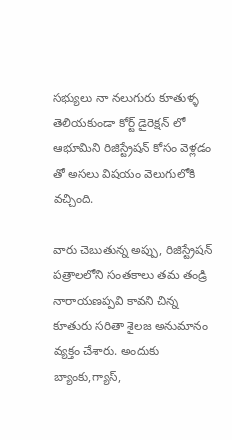సభ్యులు నా నలుగురు కూతుళ్ళ తెలియకుండా కోర్ట్ డైరెక్షన్ లో ఆభూమిని రిజిస్ట్రేషన్ కోసం వెళ్లడం తో అసలు విషయం వెలుగులోకి వచ్చింది.

వారు చెబుతున్న అప్పు, రిజిస్ట్రేషన్ పత్రాలలోని సంతకాలు తమ తండ్రి నారాయణప్పవి కావని చిన్న కూతురు సరితా శైలజ అనుమానం వ్యక్తం చేశారు. అందుకు బ్యాంకు,గ్యాస్,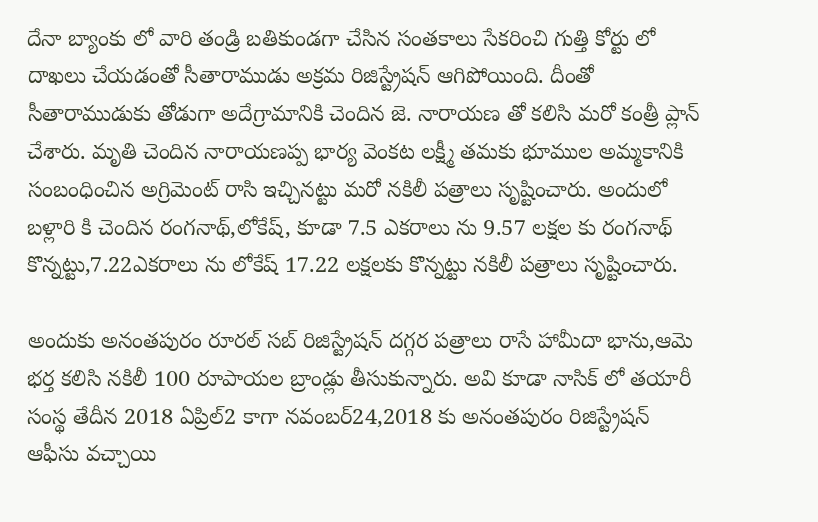దేనా బ్యాంకు లో వారి తండ్రి బతికుండగా చేసిన సంతకాలు సేకరించి గుత్తి కోర్టు లో దాఖలు చేయడంతో సీతారాముడు అక్రమ రిజిస్ట్రేషన్ ఆగిపోయింది. దీంతో సీతారాముడుకు తోడుగా అదేగ్రామానికి చెందిన జె. నారాయణ తో కలిసి మరో కంత్రీ ప్లాన్ చేశారు. మృతి చెందిన నారాయణప్ప భార్య వెంకట లక్ష్మీ తమకు భూముల అమ్మకానికి సంబంధించిన అగ్రిమెంట్ రాసి ఇచ్చినట్టు మరో నకిలీ పత్రాలు సృష్టించారు. అందులో బళ్లారి కి చెందిన రంగనాథ్,లోకేష్, కూడా 7.5 ఎకరాలు ను 9.57 లక్షల కు రంగనాథ్ కొన్నట్టు,7.22ఎకరాలు ను లోకేష్ 17.22 లక్షలకు కొన్నట్టు నకిలీ పత్రాలు సృష్టించారు.

అందుకు అనంతపురం రూరల్ సబ్ రిజిస్ట్రేషన్ దగ్గర పత్రాలు రాసే హామీదా భాను,ఆమె భర్త కలిసి నకిలీ 100 రూపాయల బ్రాండ్లు తీసుకున్నారు. అవి కూడా నాసిక్ లో తయారీ సంస్థ తేదీన 2018 ఏప్రిల్2 కాగా నవంబర్24,2018 కు అనంతపురం రిజిస్ట్రేషన్ ఆఫీసు వచ్చాయి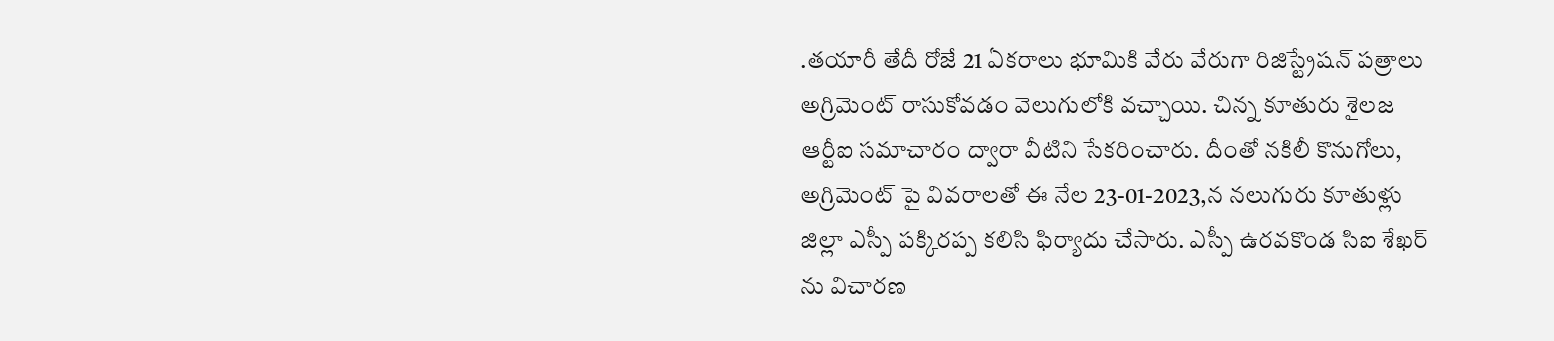.తయారీ తేదీ రోజే 21 ఏకరాలు భూమికి వేరు వేరుగా రిజిస్ట్రేషన్ పత్రాలు అగ్రిమెంట్ రాసుకోవడం వెలుగులోకి వచ్చాయి. చిన్న కూతురు శైలజ ఆర్టీఐ సమాచారం ద్వారా వీటిని సేకరించారు. దీంతో నకిలీ కొనుగోలు, అగ్రిమెంట్ పై వివరాలతో ఈ నేల 23-01-2023,న నలుగురు కూతుళ్లు జిల్లా ఎస్పీ పక్కిరప్ప కలిసి ఫిర్యాదు చేసారు. ఎస్పీ ఉరవకొండ సిఐ శేఖర్ ను విచారణ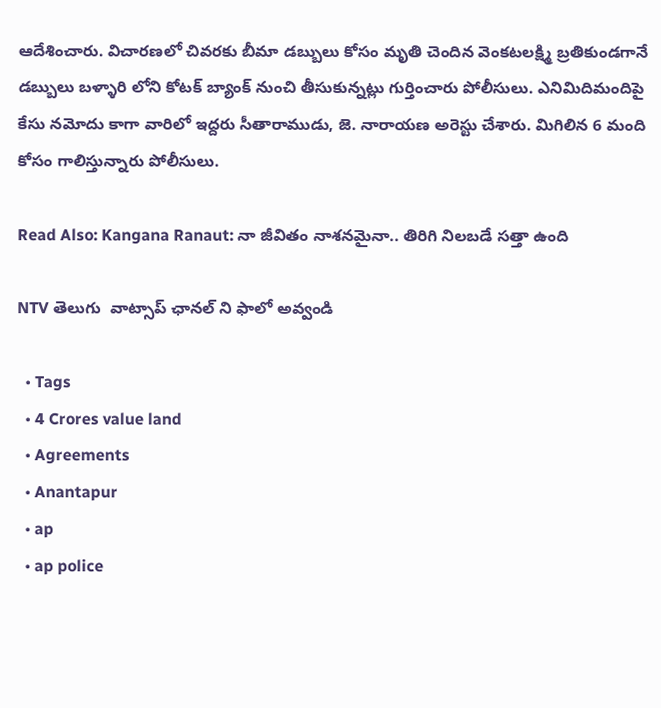ఆదేశించారు. విచారణలో చివరకు బీమా డబ్బులు కోసం మృతి చెందిన వెంకటలక్ష్మి బ్రతికుండగానే డబ్బులు బళ్ళారి లోని కోటక్ బ్యాంక్ నుంచి తీసుకున్నట్లు గుర్తించారు పోలీసులు. ఎనిమిదిమందిపై కేసు నమోదు కాగా వారిలో ఇద్దరు సీతారాముడు, జె. నారాయణ అరెస్టు చేశారు. మిగిలిన 6 మంది కోసం గాలిస్తున్నారు పోలీసులు.

Read Also: Kangana Ranaut: నా జీవితం నాశనమైనా.. తిరిగి నిలబడే సత్తా ఉంది

NTV తెలుగు  వాట్సాప్ ఛానల్ ని ఫాలో అవ్వండి

  • Tags
  • 4 Crores value land
  • Agreements
  • Anantapur
  • ap
  • ap police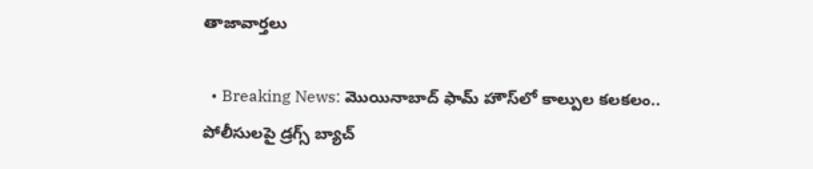తాజావార్తలు

  • Breaking News: మొయినాబాద్ ఫామ్ హౌస్‌లో కాల్పుల కలకలం.. పోలీసులపై డ్రగ్స్ బ్యాచ్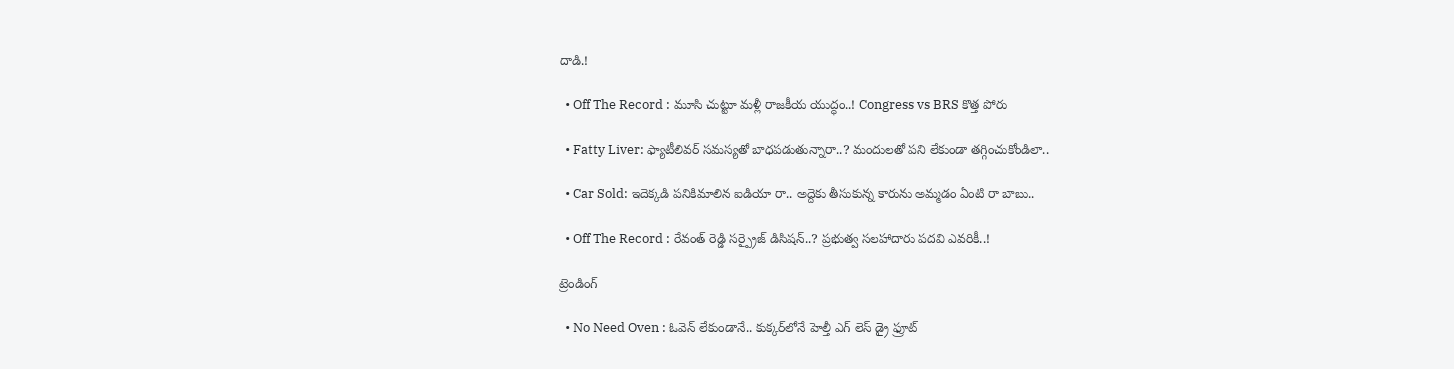దాడి.!

  • Off The Record : మూసి చుట్టూ మళ్లీ రాజకీయ యుద్ధం..! Congress vs BRS కొత్త పోరు

  • Fatty Liver: ఫ్యాటీలివర్ సమస్యతో బాధపడుతున్నారా..? మందులతో పని లేకుండా తగ్గించుకోండిలా..

  • Car Sold: ఇదెక్కడి పనికిమాలిన ఐడియా రా.. అద్దెకు తీసుకున్న కారును అమ్మడం ఏంటి రా బాబు..

  • Off The Record : రేవంత్ రెడ్డి సర్ప్రైజ్ డిసిషన్..? ప్రభుత్వ సలహాదారు పదవి ఎవరికీ..!

ట్రెండింగ్‌

  • No Need Oven : ఓవెన్ లేకుండానే.. కుక్కర్‌లోనే హెల్తీ ఎగ్ లెస్ డ్రై ఫ్రూట్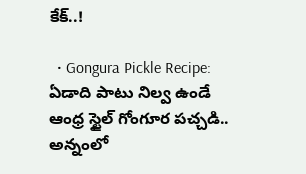కేక్..!

  • Gongura Pickle Recipe: ఏడాది పాటు నిల్వ ఉండే ఆంధ్ర స్టైల్ గోంగూర పచ్చడి.. అన్నంలో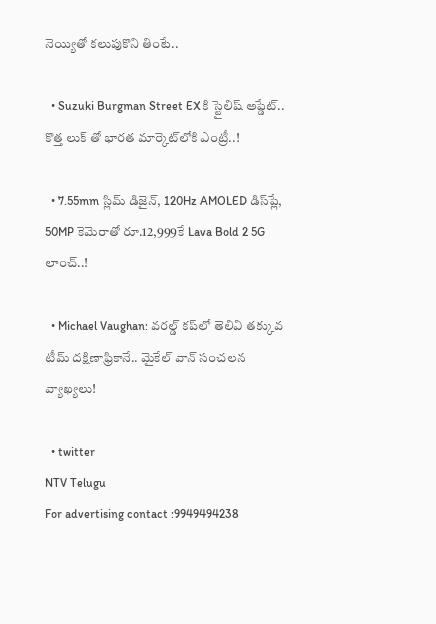నెయ్యితో కలుపుకొని తింటే..

  • Suzuki Burgman Street EXకి స్టైలిష్ అప్డేట్.. కొత్త లుక్ తో భారత మార్కెట్‌లోకి ఎంట్రీ..!

  • 7.55mm స్లిమ్ డిజైన్‌, 120Hz AMOLED డిస్‌ప్లే, 50MP కెమెరాతో రూ.12,999కే Lava Bold 2 5G లాంచ్..!

  • Michael Vaughan: వరల్డ్‌ కప్‌లో తెలివి తక్కువ టీమ్ దక్షిణాఫ్రికానే.. మైకేల్ వాన్ సంచలన వ్యాఖ్యలు!

  • twitter
NTV Telugu
For advertising contact :9949494238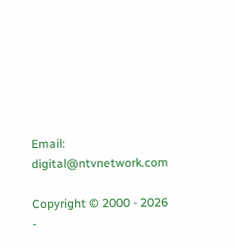Email: digital@ntvnetwork.com

Copyright © 2000 - 2026 -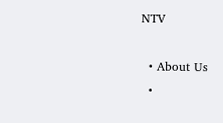NTV

  • About Us
  •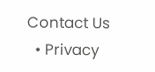Contact Us
  • Privacy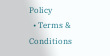Policy
  • Terms & Conditions